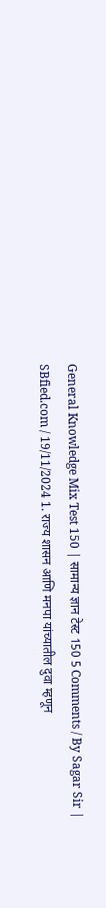General Knowledge Mix Test 150 | सामान्य ज्ञान टेस्ट 150 5 Comments / By Sagar Sir | SBfied.com / 19/11/2024 1. राज्य शासन आणि मनपा यांच्यातील दुवा म्हणून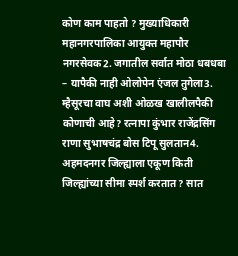कोण काम पाहतो ? मुख्याधिकारी महानगरपालिका आयुक्त महापौर नगरसेवक2. जगातील सर्वात मोठा धबधबा – यापैकी नाही ओलोपेन एंजल तुगेला3. म्हैसूरचा वाघ अशी ओळख खालीलपैकी कोणाची आहे? रत्नापा कुंभार राजेंद्रसिंग राणा सुभाषचंद्र बोस टिपू सुलतान4. अहमदनगर जिल्ह्याला एकूण किती जिल्ह्यांच्या सीमा स्पर्श करतात? सात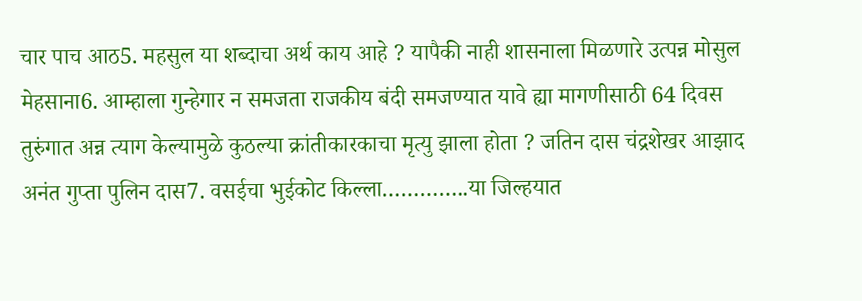चार पाच आठ5. महसुल या शब्दाचा अर्थ काय आहे ? यापैकी नाही शासनाला मिळणारे उत्पन्न मोसुल मेहसाना6. आम्हाला गुन्हेगार न समजता राजकीय बंदी समजण्यात यावे ह्या मागणीसाठी 64 दिवस तुरुंगात अन्न त्याग केल्यामुळे कुठल्या क्रांतीकारकाचा मृत्यु झाला होता ? जतिन दास चंद्रशेखर आझाद अनंत गुप्ता पुलिन दास7. वसईचा भुईकोट किल्ला…………..या जिल्हयात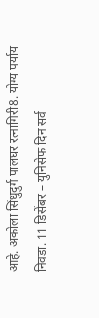आहे. अकोला सिंधुदुर्ग पालघर रत्नागिरी8. योग्य पर्याय निवडा. 11 डिसेंबर – युनिसेफ दिन सर्व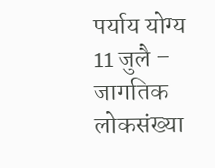पर्याय योग्य 11 जुलै – जागतिक लोकसंख्या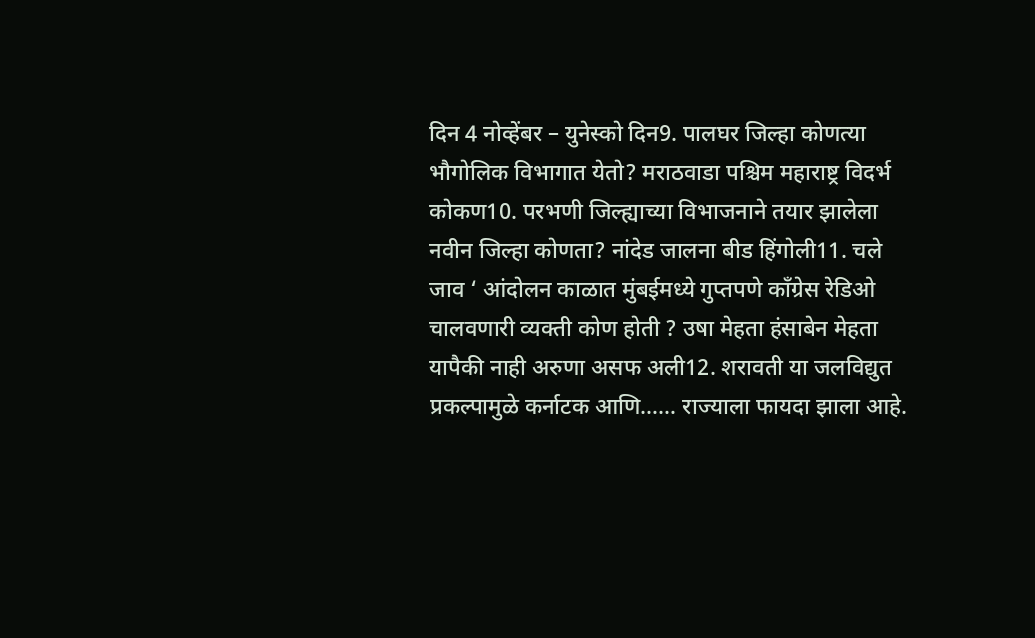दिन 4 नोव्हेंबर – युनेस्को दिन9. पालघर जिल्हा कोणत्या भौगोलिक विभागात येतो? मराठवाडा पश्चिम महाराष्ट्र विदर्भ कोकण10. परभणी जिल्ह्याच्या विभाजनाने तयार झालेला नवीन जिल्हा कोणता? नांदेड जालना बीड हिंगोली11. चले जाव ‘ आंदोलन काळात मुंबईमध्ये गुप्तपणे काँग्रेस रेडिओ चालवणारी व्यक्ती कोण होती ? उषा मेहता हंसाबेन मेहता यापैकी नाही अरुणा असफ अली12. शरावती या जलविद्युत प्रकल्पामुळे कर्नाटक आणि…… राज्याला फायदा झाला आहे.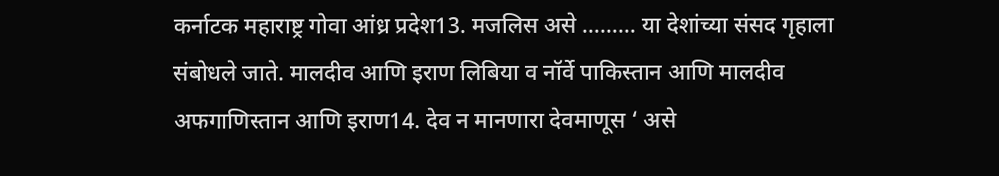कर्नाटक महाराष्ट्र गोवा आंध्र प्रदेश13. मजलिस असे ……… या देशांच्या संसद गृहाला संबोधले जाते. मालदीव आणि इराण लिबिया व नॉर्वे पाकिस्तान आणि मालदीव अफगाणिस्तान आणि इराण14. देव न मानणारा देवमाणूस ‘ असे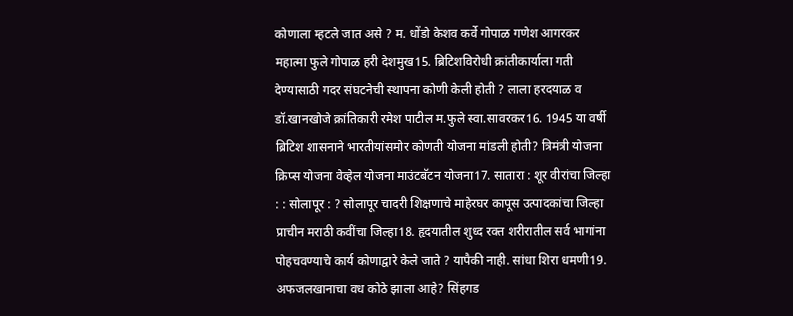कोणाला म्हटले जात असे ? म. धोंडो केशव कर्वे गोपाळ गणेश आगरकर महात्मा फुले गोपाळ हरी देशमुख15. ब्रिटिशविरोधी क्रांतीकार्याला गती देण्यासाठी गदर संघटनेची स्थापना कोणी केली होती ? लाला हरदयाळ व डॉ.खानखोजे क्रांतिकारी रमेश पाटील म.फुले स्वा.सावरकर16. 1945 या वर्षी ब्रिटिश शासनाने भारतीयांसमोर कोणती योजना मांडली होती? त्रिमंत्री योजना क्रिप्स योजना वेव्हेल योजना माउंटबॅटन योजना17. सातारा : शूर वीरांचा जिल्हा : : सोलापूर : ? सोलापूर चादरी शिक्षणाचे माहेरघर कापूस उत्पादकांचा जिल्हा प्राचीन मराठी कवींचा जिल्हा18. हृदयातील शुध्द रक्त शरीरातील सर्व भागांना पोहचवण्याचे कार्य कोणाद्वारे केले जाते ? यापैकी नाही. सांधा शिरा धमणी19. अफजलखानाचा वध कोठे झाला आहे? सिंहगड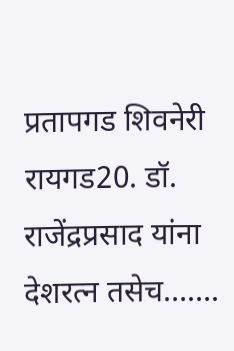प्रतापगड शिवनेरी रायगड20. डॉ. राजेंद्रप्रसाद यांना देशरत्न तसेच…….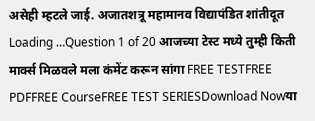असेही म्हटले जाई. अजातशत्रू महामानव विद्यापंडित शांतीदूत Loading …Question 1 of 20 आजच्या टेस्ट मध्ये तुम्ही किती मार्क्स मिळवले मला कंमेंट करून सांगा FREE TESTFREE PDFFREE CourseFREE TEST SERIESDownload Nowया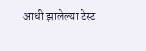आधी झालेल्या टेस्ट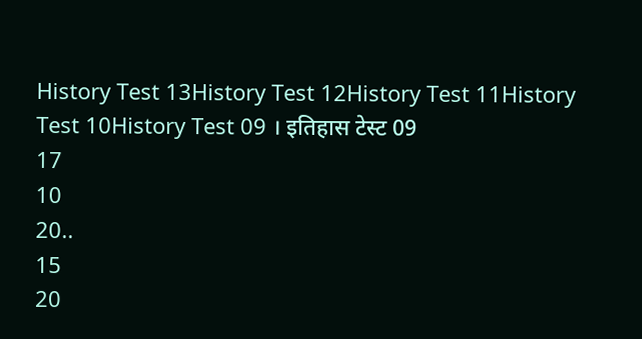History Test 13History Test 12History Test 11History Test 10History Test 09 । इतिहास टेस्ट 09
17
10
20..
15
20